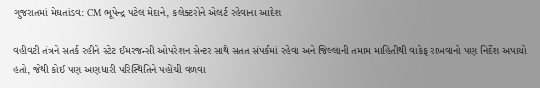ગુજરાતમાં મેઘતાંડવ: CM ભૂપેન્દ્ર પટેલ મેદાને, કલેક્ટરોને એલર્ટ રહેવાના આદેશ

વહીવટી તંત્રને સતર્ક રહીને સ્ટેટ ઈમરજન્સી ઓપરેશન સેન્ટર સાથે સતત સંપર્કમાં રહેવા અને જિલ્લાની તમામ માહિતીથી વાકેફ રાખવાનો પણ નિર્દેશ અપાયો હતો, જેથી કોઈ પણ અણધારી પરિસ્થિતિને પહોંચી વળવા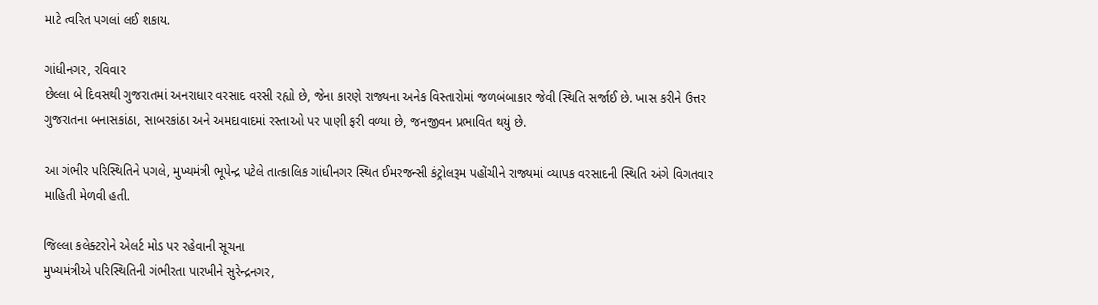માટે ત્વરિત પગલાં લઈ શકાય.

ગાંધીનગર, રવિવાર
છેલ્લા બે દિવસથી ગુજરાતમાં અનરાધાર વરસાદ વરસી રહ્યો છે, જેના કારણે રાજ્યના અનેક વિસ્તારોમાં જળબંબાકાર જેવી સ્થિતિ સર્જાઈ છે. ખાસ કરીને ઉત્તર ગુજરાતના બનાસકાંઠા, સાબરકાંઠા અને અમદાવાદમાં રસ્તાઓ પર પાણી ફરી વળ્યા છે, જનજીવન પ્રભાવિત થયું છે.

આ ગંભીર પરિસ્થિતિને પગલે, મુખ્યમંત્રી ભૂપેન્દ્ર પટેલે તાત્કાલિક ગાંધીનગર સ્થિત ઈમરજન્સી કંટ્રોલરૂમ પહોંચીને રાજ્યમાં વ્યાપક વરસાદની સ્થિતિ અંગે વિગતવાર માહિતી મેળવી હતી.

જિલ્લા કલેક્ટરોને એલર્ટ મોડ પર રહેવાની સૂચના
મુખ્યમંત્રીએ પરિસ્થિતિની ગંભીરતા પારખીને સુરેન્દ્રનગર,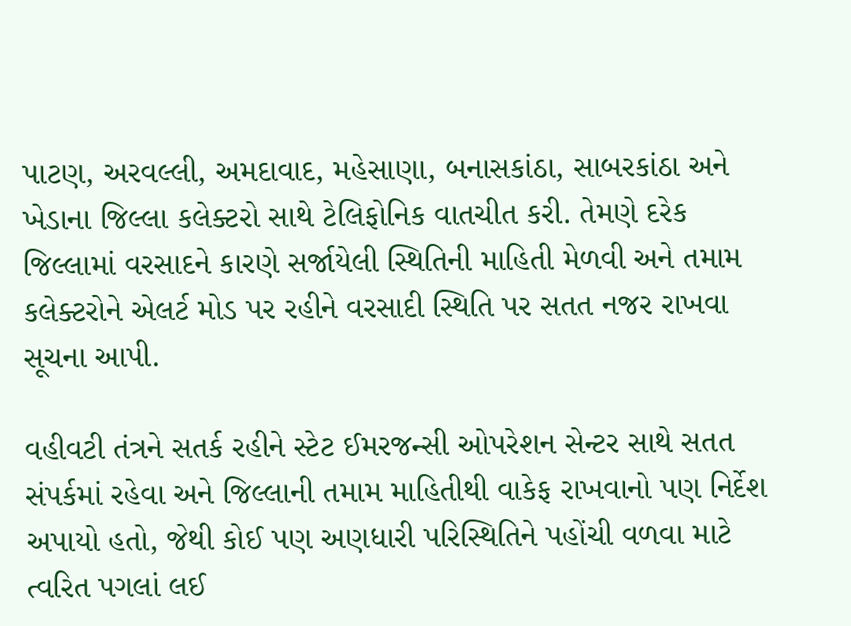પાટણ, અરવલ્લી, અમદાવાદ, મહેસાણા, બનાસકાંઠા, સાબરકાંઠા અને ખેડાના જિલ્લા કલેક્ટરો સાથે ટેલિફોનિક વાતચીત કરી. તેમણે દરેક જિલ્લામાં વરસાદને કારણે સર્જાયેલી સ્થિતિની માહિતી મેળવી અને તમામ કલેક્ટરોને એલર્ટ મોડ પર રહીને વરસાદી સ્થિતિ પર સતત નજર રાખવા સૂચના આપી.

વહીવટી તંત્રને સતર્ક રહીને સ્ટેટ ઈમરજન્સી ઓપરેશન સેન્ટર સાથે સતત સંપર્કમાં રહેવા અને જિલ્લાની તમામ માહિતીથી વાકેફ રાખવાનો પણ નિર્દેશ અપાયો હતો, જેથી કોઈ પણ અણધારી પરિસ્થિતિને પહોંચી વળવા માટે ત્વરિત પગલાં લઈ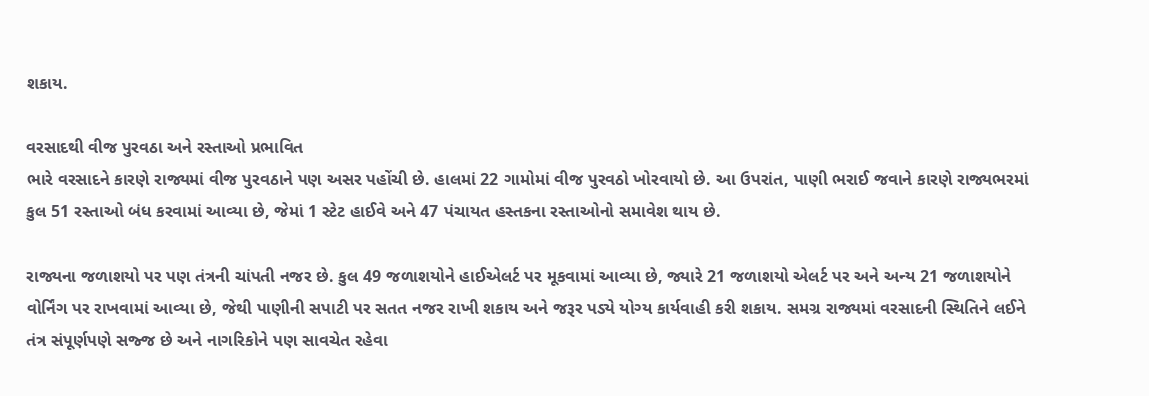શકાય.

વરસાદથી વીજ પુરવઠા અને રસ્તાઓ પ્રભાવિત
ભારે વરસાદને કારણે રાજ્યમાં વીજ પુરવઠાને પણ અસર પહોંચી છે. હાલમાં 22 ગામોમાં વીજ પુરવઠો ખોરવાયો છે. આ ઉપરાંત, પાણી ભરાઈ જવાને કારણે રાજ્યભરમાં કુલ 51 રસ્તાઓ બંધ કરવામાં આવ્યા છે, જેમાં 1 સ્ટેટ હાઈવે અને 47 પંચાયત હસ્તકના રસ્તાઓનો સમાવેશ થાય છે.

રાજ્યના જળાશયો પર પણ તંત્રની ચાંપતી નજર છે. કુલ 49 જળાશયોને હાઈએલર્ટ પર મૂકવામાં આવ્યા છે, જ્યારે 21 જળાશયો એલર્ટ પર અને અન્ય 21 જળાશયોને વોર્નિંગ પર રાખવામાં આવ્યા છે, જેથી પાણીની સપાટી પર સતત નજર રાખી શકાય અને જરૂર પડ્યે યોગ્ય કાર્યવાહી કરી શકાય. સમગ્ર રાજ્યમાં વરસાદની સ્થિતિને લઈને તંત્ર સંપૂર્ણપણે સજ્જ છે અને નાગરિકોને પણ સાવચેત રહેવા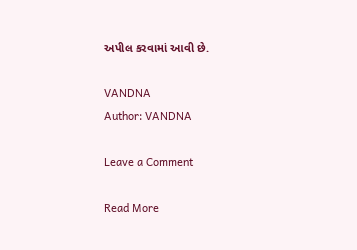અપીલ કરવામાં આવી છે.

VANDNA
Author: VANDNA

Leave a Comment

Read More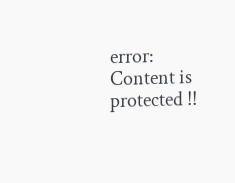error: Content is protected !!